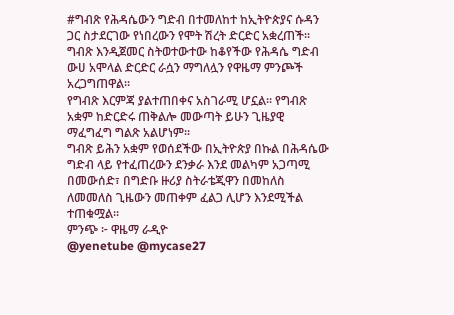#ግብጽ የሕዳሴውን ግድብ በተመለከተ ከኢትዮጵያና ሱዳን ጋር ስታደርገው የነበረውን የሞት ሽረት ድርድር አቋረጠች፡፡
ግብጽ እንዲጀመር ስትወተውተው ከቆየችው የሕዳሴ ግድብ ውሀ አሞላል ድርድር ራሷን ማግለሏን የዋዜማ ምንጮች አረጋግጠዋል፡፡
የግብጽ እርምጃ ያልተጠበቀና አስገራሚ ሆኗል፡፡ የግብጽ አቋም ከድርድሩ ጠቅልሎ መውጣት ይሁን ጊዜያዊ ማፈግፈግ ግልጽ አልሆነም፡፡
ግብጽ ይሕን አቋም የወሰደችው በኢትዮጵያ በኩል በሕዳሴው ግድብ ላይ የተፈጠረውን ደንቃራ እንደ መልካም አጋጣሚ በመውሰድ፣ በግድቡ ዙሪያ ስትራቴጂዋን በመከለስ ለመመለስ ጊዜውን መጠቀም ፈልጋ ሊሆን እንደሚችል ተጠቁሟል፡፡
ምንጭ ፦ ዋዜማ ራዲዮ
@yenetube @mycase27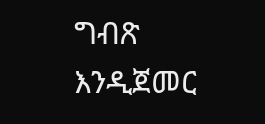ግብጽ እንዲጀመር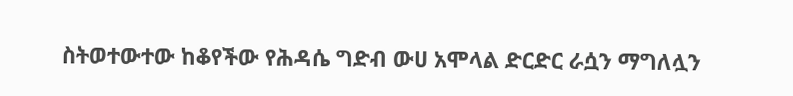ስትወተውተው ከቆየችው የሕዳሴ ግድብ ውሀ አሞላል ድርድር ራሷን ማግለሏን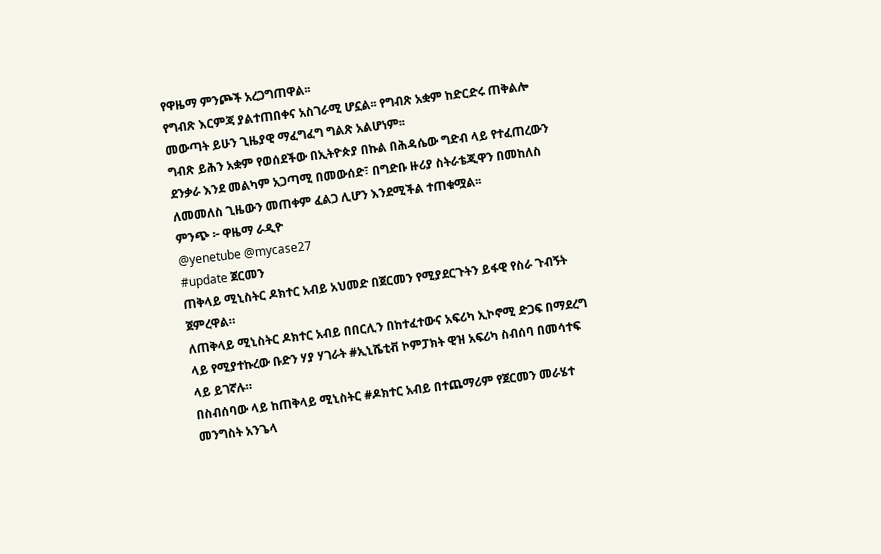የዋዜማ ምንጮች አረጋግጠዋል፡፡
የግብጽ እርምጃ ያልተጠበቀና አስገራሚ ሆኗል፡፡ የግብጽ አቋም ከድርድሩ ጠቅልሎ መውጣት ይሁን ጊዜያዊ ማፈግፈግ ግልጽ አልሆነም፡፡
ግብጽ ይሕን አቋም የወሰደችው በኢትዮጵያ በኩል በሕዳሴው ግድብ ላይ የተፈጠረውን ደንቃራ እንደ መልካም አጋጣሚ በመውሰድ፣ በግድቡ ዙሪያ ስትራቴጂዋን በመከለስ ለመመለስ ጊዜውን መጠቀም ፈልጋ ሊሆን እንደሚችል ተጠቁሟል፡፡
ምንጭ ፦ ዋዜማ ራዲዮ
@yenetube @mycase27
#update ጀርመን
ጠቅላይ ሚኒስትር ዶክተር አብይ አህመድ በጀርመን የሚያደርጉትን ይፋዊ የስራ ጉብኝት ጀምረዋል።
ለጠቅላይ ሚኒስትር ዶክተር አብይ በበርሊን በከተፈተውና አፍሪካ ኢኮኖሚ ድጋፍ በማደረግ ላይ የሚያተኩረው ቡድን ሃያ ሃገራት #ኢኒሼቲቭ ኮምፓክት ዊዝ አፍሪካ ስብሰባ በመሳተፍ ላይ ይገኛሉ።
በስብሰባው ላይ ከጠቅላይ ሚኒስትር #ዶክተር አብይ በተጨማሪም የጀርመን መራሄተ መንግስት አንጌላ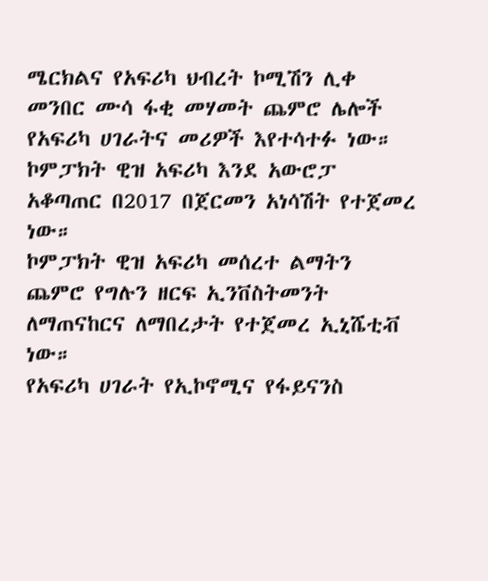ሜርክልና የአፍሪካ ህብረት ኮሚሽን ሊቀ መንበር ሙሳ ፋቂ መሃመት ጨምሮ ሌሎች የአፍሪካ ሀገራትና መሪዎች እየተሳተፉ ነው።
ኮምፓክት ዊዝ አፍሪካ እንደ አውሮፓ አቆጣጠር በ2017 በጀርመን አነሳሽት የተጀመረ ነው።
ኮምፓክት ዊዝ አፍሪካ መሰረተ ልማትን ጨምሮ የግሉን ዘርፍ ኢንቨስትመንት ለማጠናከርና ለማበረታት የተጀመረ ኢኒሼቲቭ ነው።
የአፍሪካ ሀገራት የኢኮኖሚና የፋይናንስ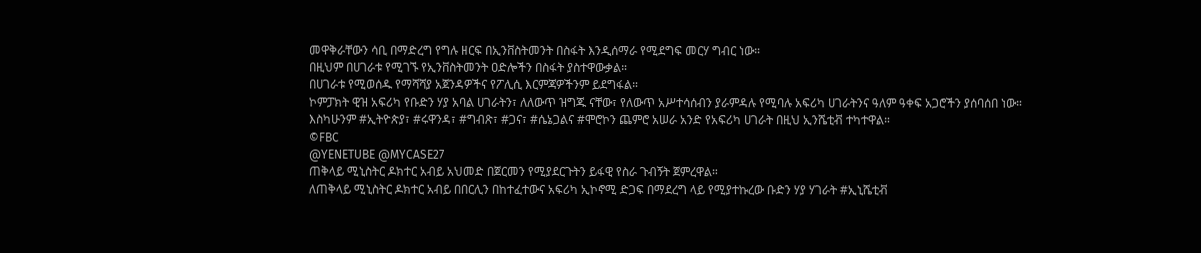መዋቅራቸውን ሳቢ በማድረግ የግሉ ዘርፍ በኢንቨስትመንት በስፋት እንዲሰማራ የሚደግፍ መርሃ ግብር ነው።
በዚህም በሀገራቱ የሚገኙ የኢንቨስትመንት ዐድሎችን በስፋት ያስተዋውቃል።
በሀገራቱ የሚወሰዱ የማሻሻያ አጀንዳዎችና የፖሊሲ እርምጃዎችንም ይደግፋል።
ኮምፓክት ዊዝ አፍሪካ የቡድን ሃያ አባል ሀገራትን፣ ለለውጥ ዝግጁ ናቸው፣ የለውጥ አሥተሳሰብን ያራምዳሉ የሚባሉ አፍሪካ ሀገራትንና ዓለም ዓቀፍ አጋሮችን ያሰባሰበ ነው።
እስካሁንም #ኢትዮጵያ፣ #ሩዋንዳ፣ #ግብጽ፣ #ጋና፣ #ሴኔጋልና #ሞሮኮን ጨምሮ አሠራ አንድ የአፍሪካ ሀገራት በዚህ ኢንሼቲቭ ተካተዋል።
©FBC
@YENETUBE @MYCASE27
ጠቅላይ ሚኒስትር ዶክተር አብይ አህመድ በጀርመን የሚያደርጉትን ይፋዊ የስራ ጉብኝት ጀምረዋል።
ለጠቅላይ ሚኒስትር ዶክተር አብይ በበርሊን በከተፈተውና አፍሪካ ኢኮኖሚ ድጋፍ በማደረግ ላይ የሚያተኩረው ቡድን ሃያ ሃገራት #ኢኒሼቲቭ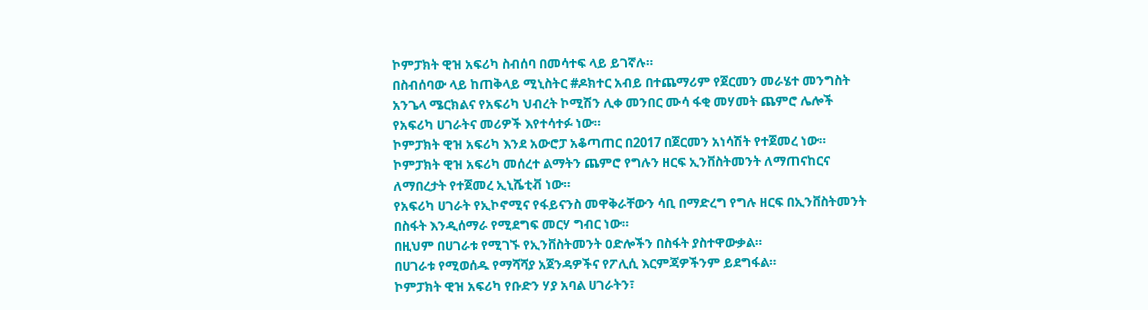ኮምፓክት ዊዝ አፍሪካ ስብሰባ በመሳተፍ ላይ ይገኛሉ።
በስብሰባው ላይ ከጠቅላይ ሚኒስትር #ዶክተር አብይ በተጨማሪም የጀርመን መራሄተ መንግስት አንጌላ ሜርክልና የአፍሪካ ህብረት ኮሚሽን ሊቀ መንበር ሙሳ ፋቂ መሃመት ጨምሮ ሌሎች የአፍሪካ ሀገራትና መሪዎች እየተሳተፉ ነው።
ኮምፓክት ዊዝ አፍሪካ እንደ አውሮፓ አቆጣጠር በ2017 በጀርመን አነሳሽት የተጀመረ ነው።
ኮምፓክት ዊዝ አፍሪካ መሰረተ ልማትን ጨምሮ የግሉን ዘርፍ ኢንቨስትመንት ለማጠናከርና ለማበረታት የተጀመረ ኢኒሼቲቭ ነው።
የአፍሪካ ሀገራት የኢኮኖሚና የፋይናንስ መዋቅራቸውን ሳቢ በማድረግ የግሉ ዘርፍ በኢንቨስትመንት በስፋት እንዲሰማራ የሚደግፍ መርሃ ግብር ነው።
በዚህም በሀገራቱ የሚገኙ የኢንቨስትመንት ዐድሎችን በስፋት ያስተዋውቃል።
በሀገራቱ የሚወሰዱ የማሻሻያ አጀንዳዎችና የፖሊሲ እርምጃዎችንም ይደግፋል።
ኮምፓክት ዊዝ አፍሪካ የቡድን ሃያ አባል ሀገራትን፣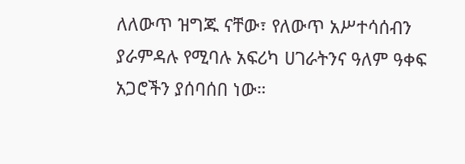ለለውጥ ዝግጁ ናቸው፣ የለውጥ አሥተሳሰብን ያራምዳሉ የሚባሉ አፍሪካ ሀገራትንና ዓለም ዓቀፍ አጋሮችን ያሰባሰበ ነው።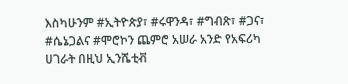እስካሁንም #ኢትዮጵያ፣ #ሩዋንዳ፣ #ግብጽ፣ #ጋና፣ #ሴኔጋልና #ሞሮኮን ጨምሮ አሠራ አንድ የአፍሪካ ሀገራት በዚህ ኢንሼቲቭ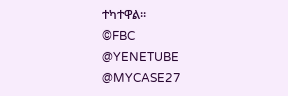ተካተዋል።
©FBC
@YENETUBE @MYCASE27